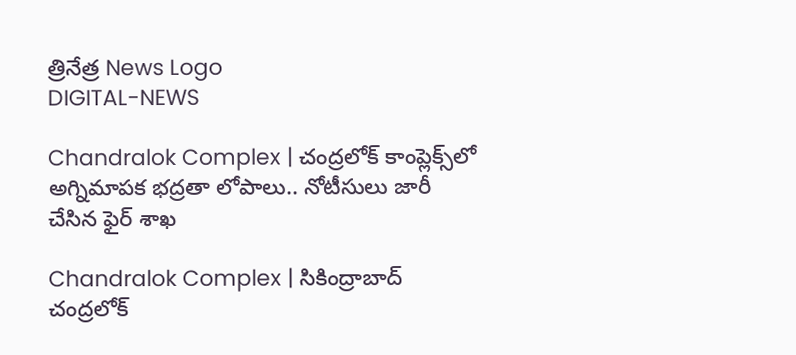త్రినేత్ర News Logo
DIGITAL-NEWS

Chandralok Complex | చంద్రలోక్ కాంప్లెక్స్‌లో అగ్నిమాపక భద్రతా లోపాలు.. నోటీసులు జారీ చేసిన ఫైర్ శాఖ

Chandralok Complex | సికింద్రాబాద్ చంద్రలోక్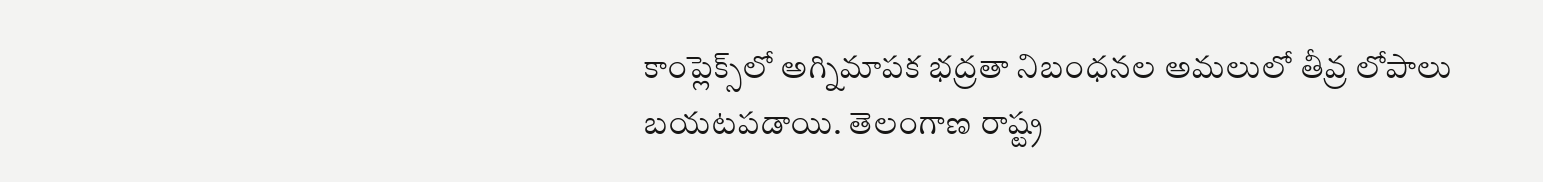కాంప్లెక్స్‌లో అగ్నిమాపక భద్రతా నిబంధనల అమలులో తీవ్ర లోపాలు బయటపడాయి. తెలంగాణ రాష్ట్ర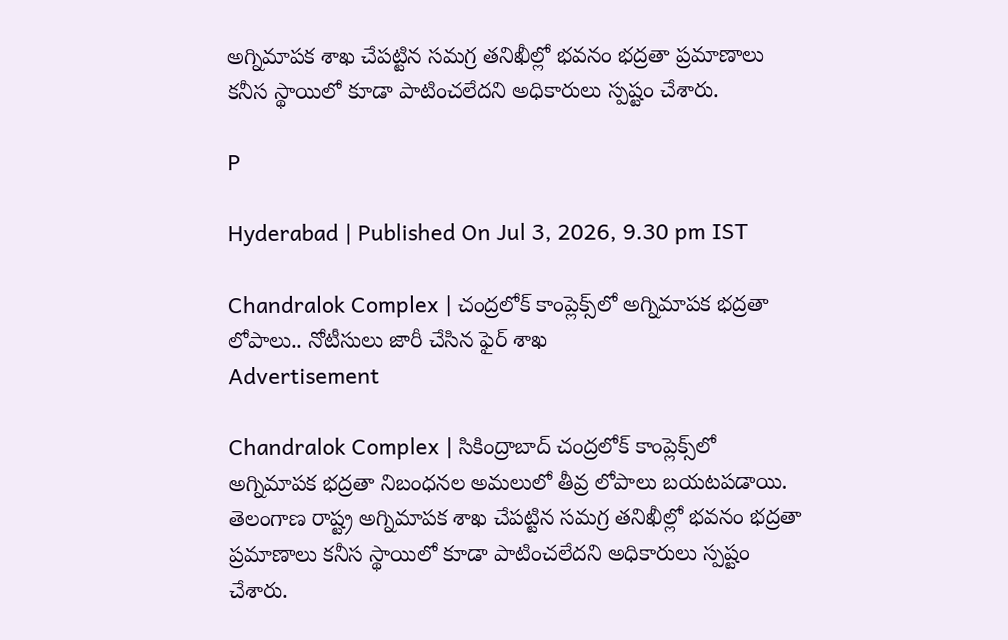అగ్నిమాపక శాఖ చేపట్టిన సమగ్ర తనిఖీల్లో భవనం భద్రతా ప్రమాణాలు కనీస స్థాయిలో కూడా పాటించలేదని అధికారులు స్పష్టం చేశారు.

P

Hyderabad | Published On Jul 3, 2026, 9.30 pm IST

Chandralok Complex | చంద్రలోక్ కాంప్లెక్స్‌లో అగ్నిమాపక భద్రతా లోపాలు.. నోటీసులు జారీ చేసిన ఫైర్ శాఖ
Advertisement

Chandralok Complex | సికింద్రాబాద్ చంద్రలోక్ కాంప్లెక్స్‌లో అగ్నిమాపక భద్రతా నిబంధనల అమలులో తీవ్ర లోపాలు బయటపడాయి. తెలంగాణ రాష్ట్ర అగ్నిమాపక శాఖ చేపట్టిన సమగ్ర తనిఖీల్లో భవనం భద్రతా ప్రమాణాలు కనీస స్థాయిలో కూడా పాటించలేదని అధికారులు స్పష్టం చేశారు.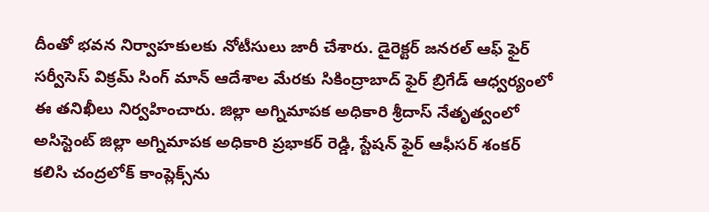దీంతో భవన నిర్వాహకులకు నోటీసులు జారీ చేశారు. డైరెక్టర్ జనరల్ ఆఫ్ ఫైర్ సర్వీసెస్ విక్రమ్ సింగ్ మాన్ ఆదేశాల మేరకు సికింద్రాబాద్ ఫైర్ బ్రిగేడ్ ఆధ్వర్యంలో ఈ తనిఖీలు నిర్వ‌హించారు. జిల్లా అగ్నిమాపక అధికారి శ్రీదాస్ నేతృత్వంలో అసిస్టెంట్ జిల్లా అగ్నిమాపక అధికారి ప్రభాకర్ రెడ్డి, స్టేషన్ ఫైర్ ఆఫీసర్ శంకర్ కలిసి చంద్రలోక్ కాంప్లెక్స్‌ను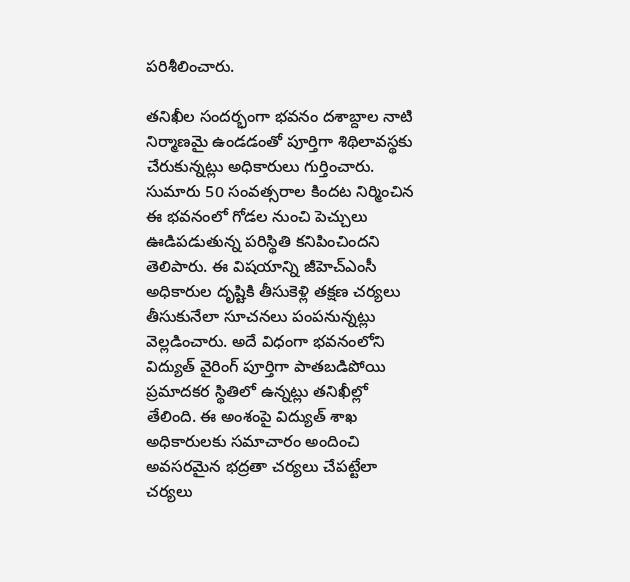పరిశీలించారు.

తనిఖీల సందర్భంగా భవనం దశాబ్దాల నాటి నిర్మాణమై ఉండడంతో పూర్తిగా శిథిలావస్థకు చేరుకున్నట్లు అధికారులు గుర్తించారు. సుమారు 50 సంవత్సరాల కింద‌ట నిర్మించిన ఈ భవనంలో గోడల నుంచి పెచ్చులు ఊడిపడుతున్న పరిస్థితి కనిపించిందని తెలిపారు. ఈ విషయాన్ని జీహెచ్‌ఎంసీ అధికారుల దృష్టికి తీసుకెళ్లి తక్షణ చర్యలు తీసుకునేలా సూచనలు పంపనున్నట్లు వెల్లడించారు. అదే విధంగా భవనంలోని విద్యుత్ వైరింగ్ పూర్తిగా పాతబడిపోయి ప్రమాదకర స్థితిలో ఉన్నట్లు తనిఖీల్లో తేలింది. ఈ అంశంపై విద్యుత్ శాఖ అధికారులకు సమాచారం అందించి అవసరమైన భద్రతా చర్యలు చేపట్టేలా చర్యలు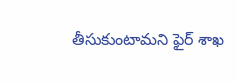తీసుకుంటామని ఫైర్ శాఖ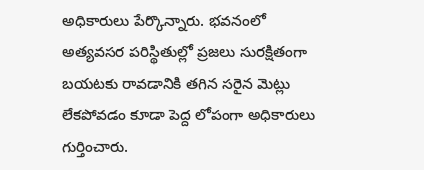అధికారులు పేర్కొన్నారు. భవనంలో అత్యవసర పరిస్థితుల్లో ప్రజలు సురక్షితంగా బయటకు రావడానికి తగిన స‌రైన మెట్లు లేకపోవడం కూడా పెద్ద లోపంగా అధికారులు గుర్తించారు.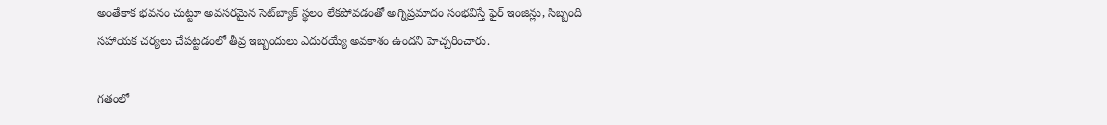అంతేకాక భవనం చుట్టూ అవసరమైన సెట్‌బ్యాక్ స్థలం లేకపోవడంతో అగ్నిప్రమాదం సంభవిస్తే ఫైర్ ఇంజిన్లు, సిబ్బంది సహాయక చర్యలు చేపట్టడంలో తీవ్ర ఇబ్బందులు ఎదురయ్యే అవకాశం ఉందని హెచ్చరించారు.

గతంలో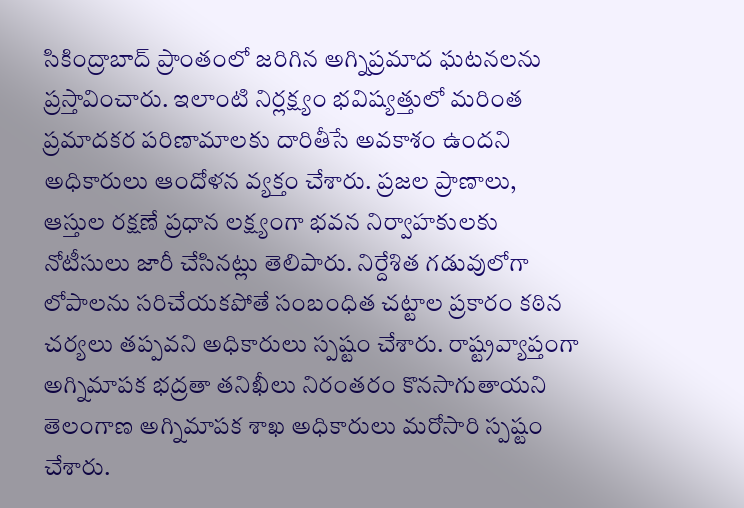సికింద్రాబాద్ ప్రాంతంలో జరిగిన అగ్నిప్రమాద ఘటనలను ప్ర‌స్తావించారు. ఇలాంటి నిర్లక్ష్యం భవిష్యత్తులో మరింత ప్రమాదకర పరిణామాలకు దారితీసే అవ‌కాశం ఉంద‌ని అధికారులు ఆందోళ‌న వ్య‌క్తం చేశారు. ప్రజల ప్రాణాలు, ఆస్తుల రక్షణే ప్రధాన లక్ష్యంగా భవన నిర్వాహకులకు నోటీసులు జారీ చేసినట్లు తెలిపారు. నిర్దేశిత గడువులోగా లోపాలను సరిచేయకపోతే సంబంధిత చట్టాల ప్రకారం కఠిన చర్యలు తప్పవని అధికారులు స్పష్టం చేశారు. రాష్ట్రవ్యాప్తంగా అగ్నిమాపక భద్రతా తనిఖీలు నిరంతరం కొనసాగుతాయని తెలంగాణ అగ్నిమాపక శాఖ అధికారులు మరోసారి స్పష్టం చేశారు.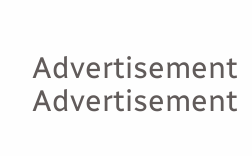Advertisement
Advertisement